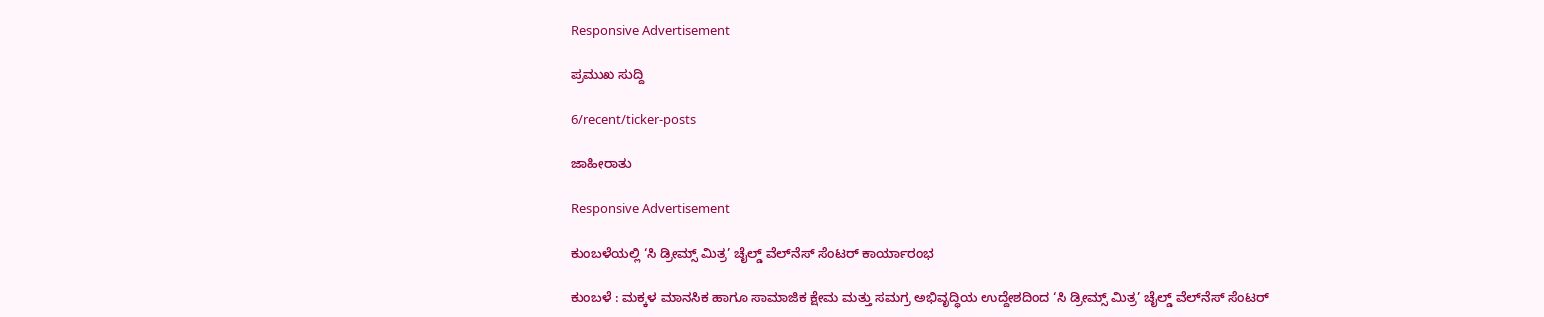Responsive Advertisement

ಪ್ರಮುಖ ಸುದ್ದಿ

6/recent/ticker-posts

ಜಾಹೀರಾತು

Responsive Advertisement

ಕುಂಬಳೆಯಲ್ಲಿ ‘ಸಿ ಡ್ರೀಮ್ಸ್ ಮಿತ್ರ’ ಚೈಲ್ಡ್ ವೆಲ್‌ನೆಸ್ ಸೆಂಟರ್ ಕಾರ್ಯಾರಂಭ

ಕುಂಬಳೆ : ಮಕ್ಕಳ ಮಾನಸಿಕ ಹಾಗೂ ಸಾಮಾಜಿಕ ಕ್ಷೇಮ ಮತ್ತು ಸಮಗ್ರ ಅಭಿವೃದ್ಧಿಯ ಉದ್ದೇಶದಿಂದ ‘ಸಿ ಡ್ರೀಮ್ಸ್ ಮಿತ್ರ’ ಚೈಲ್ಡ್ ವೆಲ್‌ನೆಸ್ ಸೆಂಟರ್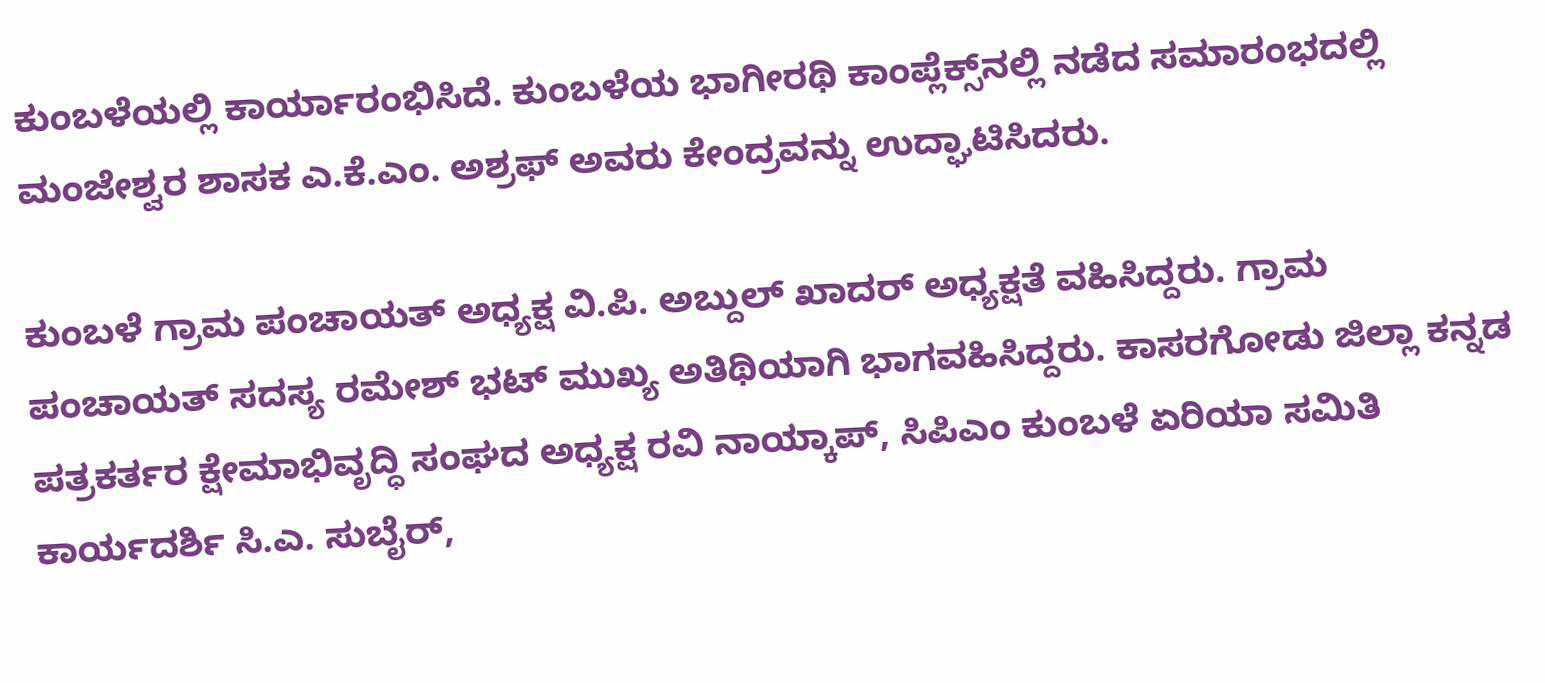ಕುಂಬಳೆಯಲ್ಲಿ ಕಾರ್ಯಾರಂಭಿಸಿದೆ. ಕುಂಬಳೆಯ ಭಾಗೀರಥಿ ಕಾಂಪ್ಲೆಕ್ಸ್‌ನಲ್ಲಿ ನಡೆದ ಸಮಾರಂಭದಲ್ಲಿ ಮಂಜೇಶ್ವರ ಶಾಸಕ ಎ.ಕೆ.ಎಂ. ಅಶ್ರಫ್ ಅವರು ಕೇಂದ್ರವನ್ನು ಉದ್ಘಾಟಿಸಿದರು.

ಕುಂಬಳೆ ಗ್ರಾಮ ಪಂಚಾಯತ್ ಅಧ್ಯಕ್ಷ ವಿ.ಪಿ. ಅಬ್ದುಲ್ ಖಾದರ್ ಅಧ್ಯಕ್ಷತೆ ವಹಿಸಿದ್ದರು. ಗ್ರಾಮ ಪಂಚಾಯತ್ ಸದಸ್ಯ ರಮೇಶ್ ಭಟ್ ಮುಖ್ಯ ಅತಿಥಿಯಾಗಿ ಭಾಗವಹಿಸಿದ್ದರು. ಕಾಸರಗೋಡು ಜಿಲ್ಲಾ ಕನ್ನಡ ಪತ್ರಕರ್ತರ ಕ್ಷೇಮಾಭಿವೃದ್ಧಿ ಸಂಘದ ಅಧ್ಯಕ್ಷ ರವಿ ನಾಯ್ಕಾಪ್, ಸಿಪಿಎಂ ಕುಂಬಳೆ ಏರಿಯಾ ಸಮಿತಿ ಕಾರ್ಯದರ್ಶಿ ಸಿ.ಎ. ಸುಬೈರ್,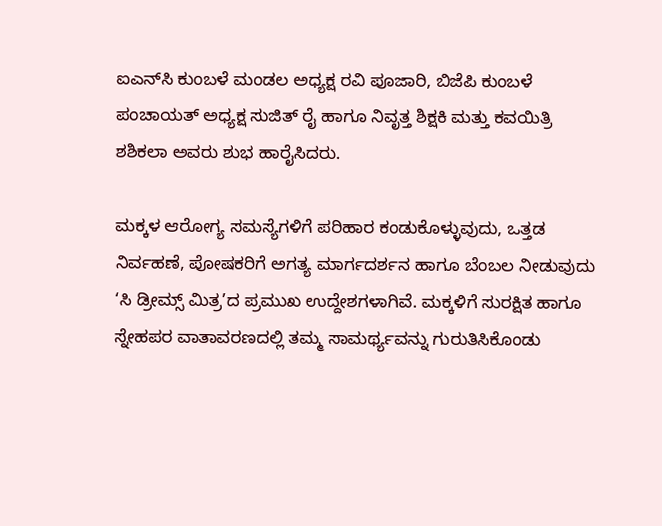ಐಎನ್‌ಸಿ ಕುಂಬಳೆ ಮಂಡಲ ಅಧ್ಯಕ್ಷ ರವಿ ಪೂಜಾರಿ, ಬಿಜೆಪಿ ಕುಂಬಳೆ ಪಂಚಾಯತ್ ಅಧ್ಯಕ್ಷ ಸುಜಿತ್ ರೈ ಹಾಗೂ ನಿವೃತ್ತ ಶಿಕ್ಷಕಿ ಮತ್ತು ಕವಯಿತ್ರಿ ಶಶಿಕಲಾ ಅವರು ಶುಭ ಹಾರೈಸಿದರು.

ಮಕ್ಕಳ ಆರೋಗ್ಯ ಸಮಸ್ಯೆಗಳಿಗೆ ಪರಿಹಾರ ಕಂಡುಕೊಳ್ಳುವುದು, ಒತ್ತಡ ನಿರ್ವಹಣೆ, ಪೋಷಕರಿಗೆ ಅಗತ್ಯ ಮಾರ್ಗದರ್ಶನ ಹಾಗೂ ಬೆಂಬಲ ನೀಡುವುದು ‘ಸಿ ಡ್ರೀಮ್ಸ್ ಮಿತ್ರ’ದ ಪ್ರಮುಖ ಉದ್ದೇಶಗಳಾಗಿವೆ. ಮಕ್ಕಳಿಗೆ ಸುರಕ್ಷಿತ ಹಾಗೂ ಸ್ನೇಹಪರ ವಾತಾವರಣದಲ್ಲಿ ತಮ್ಮ ಸಾಮರ್ಥ್ಯವನ್ನು ಗುರುತಿಸಿಕೊಂಡು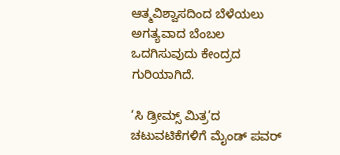ಆತ್ಮವಿಶ್ವಾಸದಿಂದ ಬೆಳೆಯಲು ಅಗತ್ಯವಾದ ಬೆಂಬಲ ಒದಗಿಸುವುದು ಕೇಂದ್ರದ ಗುರಿಯಾಗಿದೆ.

‘ಸಿ ಡ್ರೀಮ್ಸ್ ಮಿತ್ರ’ದ ಚಟುವಟಿಕೆಗಳಿಗೆ ಮೈಂಡ್ ಪವರ್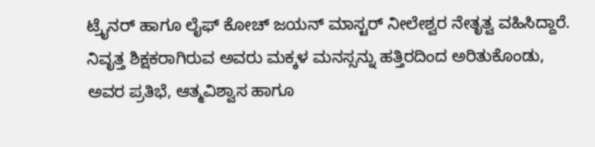ಟ್ರೈನರ್ ಹಾಗೂ ಲೈಫ್ ಕೋಚ್ ಜಯನ್ ಮಾಸ್ಟರ್ ನೀಲೇಶ್ವರ ನೇತೃತ್ವ ವಹಿಸಿದ್ದಾರೆ. ನಿವೃತ್ತ ಶಿಕ್ಷಕರಾಗಿರುವ ಅವರು ಮಕ್ಕಳ ಮನಸ್ಸನ್ನು ಹತ್ತಿರದಿಂದ ಅರಿತುಕೊಂಡು, ಅವರ ಪ್ರತಿಭೆ, ಆತ್ಮವಿಶ್ವಾಸ ಹಾಗೂ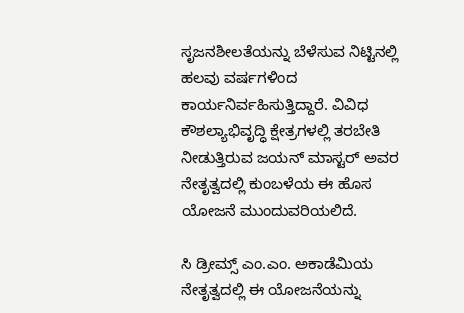ಸೃಜನಶೀಲತೆಯನ್ನು ಬೆಳೆಸುವ ನಿಟ್ಟಿನಲ್ಲಿ ಹಲವು ವರ್ಷಗಳಿಂದ ಕಾರ್ಯನಿರ್ವಹಿಸುತ್ತಿದ್ದಾರೆ. ವಿವಿಧ ಕೌಶಲ್ಯಾಭಿವೃದ್ಧಿ ಕ್ಷೇತ್ರಗಳಲ್ಲಿ ತರಬೇತಿ ನೀಡುತ್ತಿರುವ ಜಯನ್ ಮಾಸ್ಟರ್ ಅವರ ನೇತೃತ್ವದಲ್ಲಿ ಕುಂಬಳೆಯ ಈ ಹೊಸ ಯೋಜನೆ ಮುಂದುವರಿಯಲಿದೆ.

ಸಿ ಡ್ರೀಮ್ಸ್ ಎಂ.ಎಂ. ಅಕಾಡೆಮಿಯ ನೇತೃತ್ವದಲ್ಲಿ ಈ ಯೋಜನೆಯನ್ನು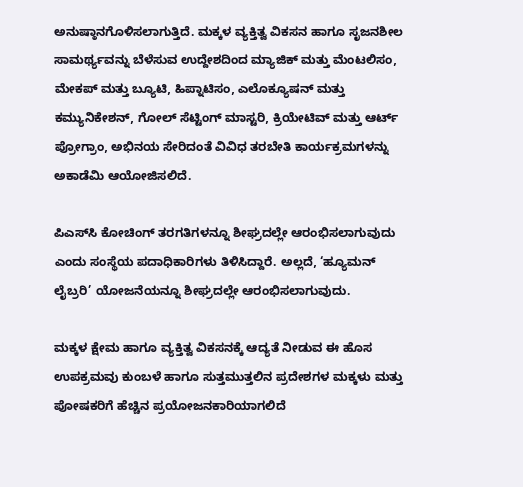ಅನುಷ್ಠಾನಗೊಳಿಸಲಾಗುತ್ತಿದೆ. ಮಕ್ಕಳ ವ್ಯಕ್ತಿತ್ವ ವಿಕಸನ ಹಾಗೂ ಸೃಜನಶೀಲ ಸಾಮರ್ಥ್ಯವನ್ನು ಬೆಳೆಸುವ ಉದ್ದೇಶದಿಂದ ಮ್ಯಾಜಿಕ್ ಮತ್ತು ಮೆಂಟಲಿಸಂ, ಮೇಕಪ್ ಮತ್ತು ಬ್ಯೂಟಿ, ಹಿಪ್ನಾಟಿಸಂ, ಎಲೊಕ್ಯೂಷನ್ ಮತ್ತು ಕಮ್ಯುನಿಕೇಶನ್, ಗೋಲ್ ಸೆಟ್ಟಿಂಗ್ ಮಾಸ್ಟರಿ, ಕ್ರಿಯೇಟಿವ್ ಮತ್ತು ಆರ್ಟ್ ಪ್ರೋಗ್ರಾಂ, ಅಭಿನಯ ಸೇರಿದಂತೆ ವಿವಿಧ ತರಬೇತಿ ಕಾರ್ಯಕ್ರಮಗಳನ್ನು ಅಕಾಡೆಮಿ ಆಯೋಜಿಸಲಿದೆ.

ಪಿಎಸ್‌ಸಿ ಕೋಚಿಂಗ್ ತರಗತಿಗಳನ್ನೂ ಶೀಘ್ರದಲ್ಲೇ ಆರಂಭಿಸಲಾಗುವುದು ಎಂದು ಸಂಸ್ಥೆಯ ಪದಾಧಿಕಾರಿಗಳು ತಿಳಿಸಿದ್ದಾರೆ. ಅಲ್ಲದೆ, ‘ಹ್ಯೂಮನ್ ಲೈಬ್ರರಿ’ ಯೋಜನೆಯನ್ನೂ ಶೀಘ್ರದಲ್ಲೇ ಆರಂಭಿಸಲಾಗುವುದು.

ಮಕ್ಕಳ ಕ್ಷೇಮ ಹಾಗೂ ವ್ಯಕ್ತಿತ್ವ ವಿಕಸನಕ್ಕೆ ಆದ್ಯತೆ ನೀಡುವ ಈ ಹೊಸ ಉಪಕ್ರಮವು ಕುಂಬಳೆ ಹಾಗೂ ಸುತ್ತಮುತ್ತಲಿನ ಪ್ರದೇಶಗಳ ಮಕ್ಕಳು ಮತ್ತು ಪೋಷಕರಿಗೆ ಹೆಚ್ಚಿನ ಪ್ರಯೋಜನಕಾರಿಯಾಗಲಿದೆ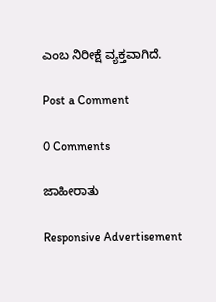ಎಂಬ ನಿರೀಕ್ಷೆ ವ್ಯಕ್ತವಾಗಿದೆ.

Post a Comment

0 Comments

ಜಾಹೀರಾತು

Responsive Advertisement